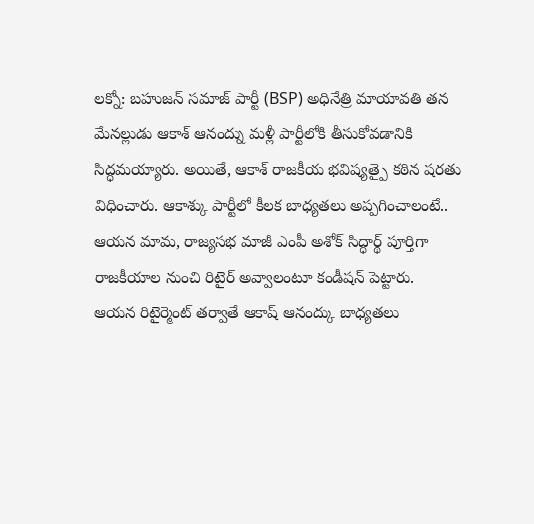లక్నో: బహుజన్ సమాజ్ పార్టీ (BSP) అధినేత్రి మాయావతి తన మేనల్లుడు ఆకాశ్ ఆనంద్ను మళ్లీ పార్టీలోకి తీసుకోవడానికి సిద్ధమయ్యారు. అయితే, ఆకాశ్ రాజకీయ భవిష్యత్పై కఠిన షరతు విధించారు. ఆకాశ్కు పార్టీలో కీలక బాధ్యతలు అప్పగించాలంటే.. ఆయన మామ, రాజ్యసభ మాజీ ఎంపీ అశోక్ సిద్ధార్థ్ పూర్తిగా రాజకీయాల నుంచి రిటైర్ అవ్వాలంటూ కండీషన్ పెట్టారు.
ఆయన రిటైర్మెంట్ తర్వాతే ఆకాష్ ఆనంద్కు బాధ్యతలు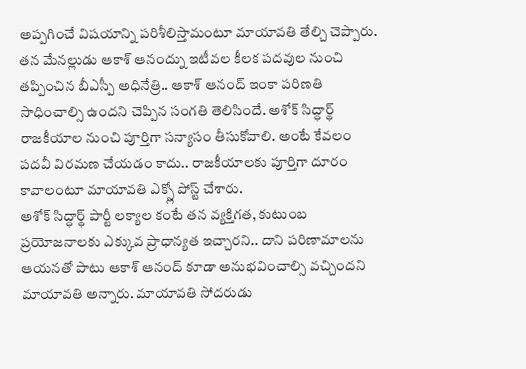అప్పగించే విషయాన్ని పరిశీలిస్తామంటూ మాయావతి తేల్చి చెప్పారు. తన మేనల్లుడు ఆకాశ్ ఆనంద్ను ఇటీవల కీలక పదవుల నుంచి తప్పించిన బీఎస్పీ అధినేత్రి.. ఆకాశ్ ఆనంద్ ఇంకా పరిణతి సాధించాల్సి ఉందని చెప్పిన సంగతి తెలిసిందే. అశోక్ సిద్ధార్థ్ రాజకీయాల నుంచి పూర్తిగా సన్యాసం తీసుకోవాలి. అంటే కేవలం పదవీ విరమణ చేయడం కాదు.. రాజకీయాలకు పూర్తిగా దూరం కావాలంటూ మాయావతి ఎక్స్లో పోస్ట్ చేశారు.
అశోక్ సిద్ధార్థ్ పార్టీ లక్యాల కంటే తన వ్యక్తిగత, కుటుంబ ప్రయోజనాలకు ఎక్కువ ప్రాధాన్యత ఇచ్చారని.. దాని పరిణామాలను ఆయనతో పాటు ఆకాశ్ ఆనంద్ కూడా అనుభవించాల్సి వచ్చిందని మాయావతి అన్నారు. మాయావతి సోదరుడు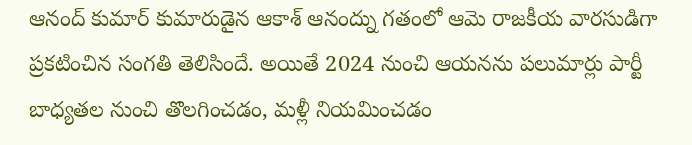ఆనంద్ కుమార్ కుమారుడైన ఆకాశ్ ఆనంద్ను గతంలో ఆమె రాజకీయ వారసుడిగా ప్రకటించిన సంగతి తెలిసిందే. అయితే 2024 నుంచి ఆయనను పలుమార్లు పార్టీ బాధ్యతల నుంచి తొలగించడం, మళ్లీ నియమించడం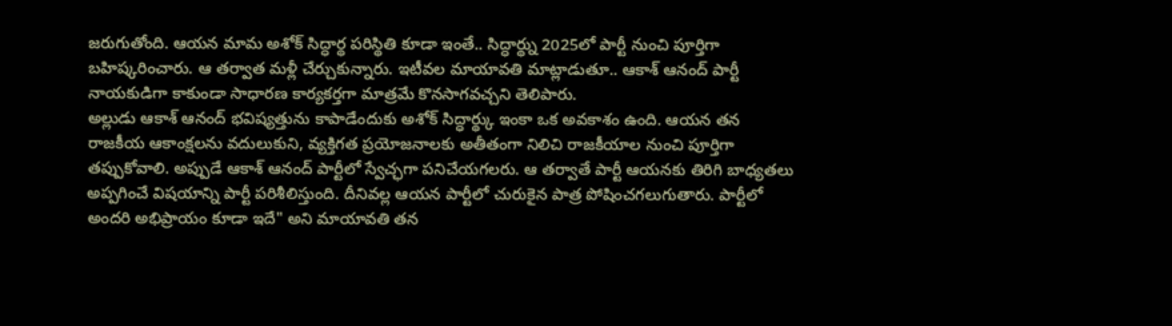జరుగుతోంది. ఆయన మామ అశోక్ సిద్ధార్థ పరిస్థితి కూడా ఇంతే.. సిద్ధార్థ్ను 2025లో పార్టీ నుంచి పూర్తిగా బహిష్కరించారు. ఆ తర్వాత మళ్లీ చేర్చుకున్నారు. ఇటీవల మాయావతి మాట్లాడుతూ.. ఆకాశ్ ఆనంద్ పార్టీ నాయకుడిగా కాకుండా సాధారణ కార్యకర్తగా మాత్రమే కొనసాగవచ్చని తెలిపారు.
అల్లుడు ఆకాశ్ ఆనంద్ భవిష్యత్తును కాపాడేందుకు అశోక్ సిద్ధార్థ్కు ఇంకా ఒక అవకాశం ఉంది. ఆయన తన రాజకీయ ఆకాంక్షలను వదులుకుని, వ్యక్తిగత ప్రయోజనాలకు అతీతంగా నిలిచి రాజకీయాల నుంచి పూర్తిగా తప్పుకోవాలి. అప్పుడే ఆకాశ్ ఆనంద్ పార్టీలో స్వేచ్ఛగా పనిచేయగలరు. ఆ తర్వాతే పార్టీ ఆయనకు తిరిగి బాధ్యతలు అప్పగించే విషయాన్ని పార్టీ పరిశీలిస్తుంది. దీనివల్ల ఆయన పార్టీలో చురుకైన పాత్ర పోషించగలుగుతారు. పార్టీలో అందరి అభిప్రాయం కూడా ఇదే" అని మాయావతి తన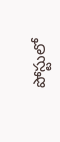పోస్టులో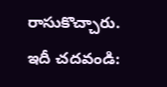రాసుకొచ్చారు.
ఇదీ చదవండి: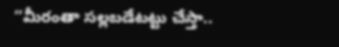‘‘మీరంతా సల్లబడేటట్టు చేస్తా..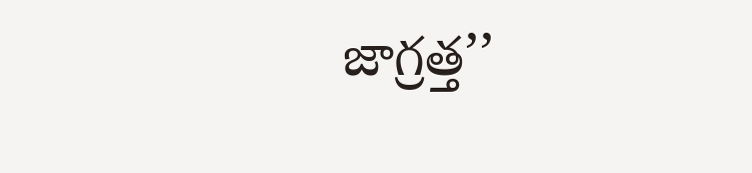జాగ్రత్త’’